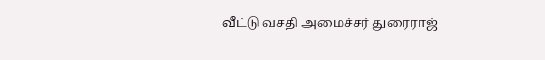வீட்டு வசதி அமைச்சர் துரைராஜ்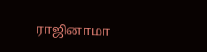ராஜினாமா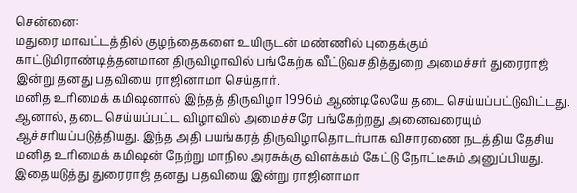சென்னை:
மதுரை மாவட்டத்தில் குழந்தைகளை உயிருடன் மண்ணில் புதைக்கும் காட்டுமிராண்டித்தனமான திருவிழாவில் பங்கேற்க வீட்டுவசதித்துறை அமைச்சர் துரைராஜ் இன்று தனது பதவியை ராஜினாமா செய்தார்.
மனித உரிமைக் கமிஷனால் இந்தத் திருவிழா 1996ம் ஆண்டிலேயே தடை செய்யப்பட்டுவிட்டது.
ஆனால், தடை செய்யப்பட்ட விழாவில் அமைச்சரே பங்கேற்றது அனைவரையும் ஆச்சரியப்படுத்தியது. இந்த அதி பயங்கரத் திருவிழாதொடர்பாக விசாரணை நடத்திய தேசிய மனித உரிமைக் கமிஷன் நேற்று மாநில அரசுக்கு விளக்கம் கேட்டு நோட்டீசும் அனுப்பியது.
இதையடுத்து துரைராஜ் தனது பதவியை இன்று ராஜினாமா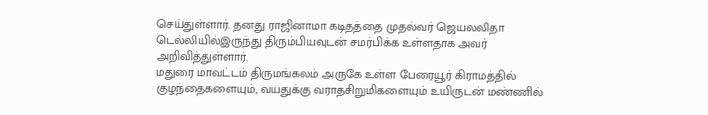செய்துள்ளார். தனது ராஜினாமா கடிதத்தை முதல்வர் ஜெயலலிதா டெல்லியில்இருந்து திரும்பியவுடன் சமர்பிக்க உள்ளதாக அவர் அறிவித்துள்ளார்.
மதுரை மாவட்டம் திருமங்கலம் அருகே உள்ள பேரையூர் கிராமத்தில் குழந்தைகளையும், வயதுக்கு வராதசிறுமிகளையும் உயிருடன் மண்ணில்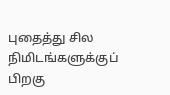புதைத்து சில நிமிடங்களுக்குப் பிறகு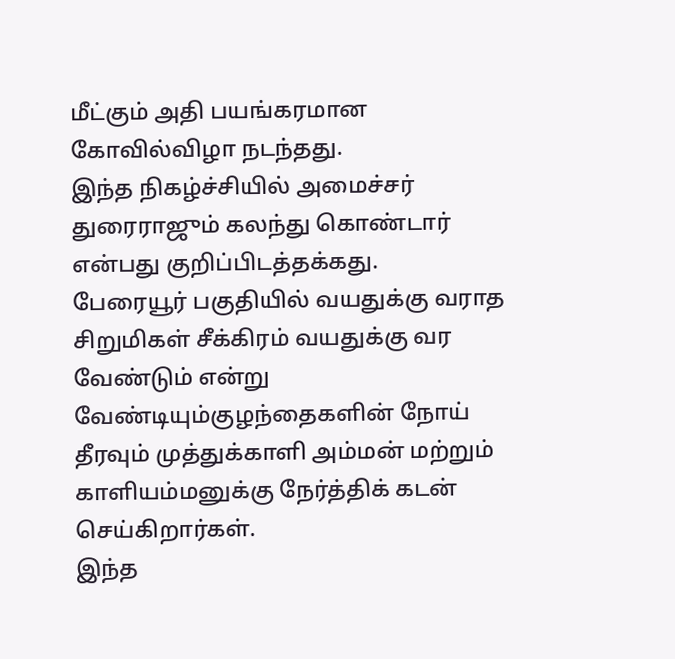மீட்கும் அதி பயங்கரமான கோவில்விழா நடந்தது.
இந்த நிகழ்ச்சியில் அமைச்சர் துரைராஜும் கலந்து கொண்டார் என்பது குறிப்பிடத்தக்கது.
பேரையூர் பகுதியில் வயதுக்கு வராத சிறுமிகள் சீக்கிரம் வயதுக்கு வர வேண்டும் என்று வேண்டியும்குழந்தைகளின் நோய் தீரவும் முத்துக்காளி அம்மன் மற்றும் காளியம்மனுக்கு நேர்த்திக் கடன் செய்கிறார்கள்.
இந்த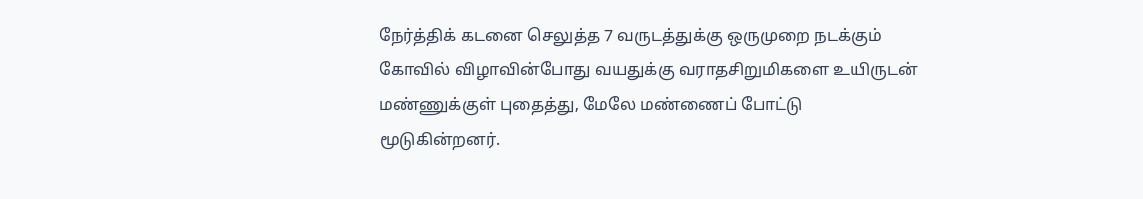நேர்த்திக் கடனை செலுத்த 7 வருடத்துக்கு ஒருமுறை நடக்கும் கோவில் விழாவின்போது வயதுக்கு வராதசிறுமிகளை உயிருடன் மண்ணுக்குள் புதைத்து, மேலே மண்ணைப் போட்டு மூடுகின்றனர்.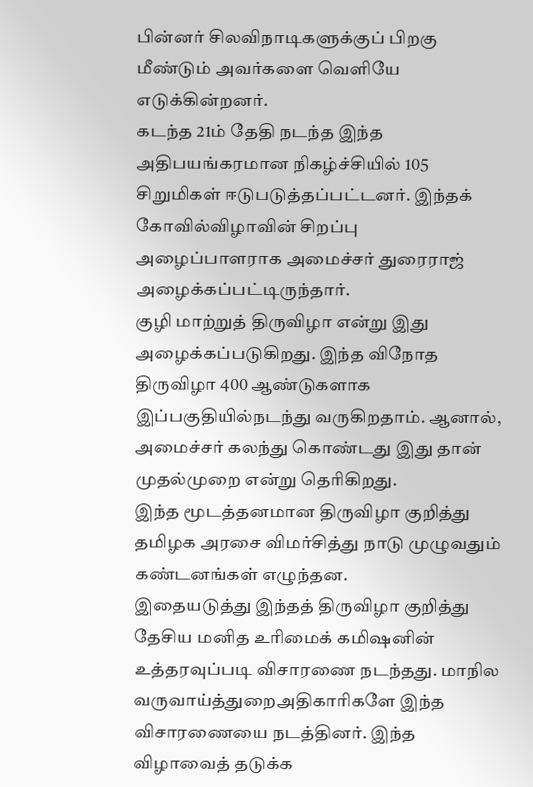பின்னர் சிலவிநாடிகளுக்குப் பிறகு மீண்டும் அவர்களை வெளியே எடுக்கின்றனர்.
கடந்த 21ம் தேதி நடந்த இந்த அதிபயங்கரமான நிகழ்ச்சியில் 105 சிறுமிகள் ஈடுபடுத்தப்பட்டனர். இந்தக் கோவில்விழாவின் சிறப்பு அழைப்பாளராக அமைச்சர் துரைராஜ் அழைக்கப்பட்டிருந்தார்.
குழி மாற்றுத் திருவிழா என்று இது அழைக்கப்படுகிறது. இந்த விநோத திருவிழா 400 ஆண்டுகளாக இப்பகுதியில்நடந்து வருகிறதாம். ஆனால், அமைச்சர் கலந்து கொண்டது இது தான் முதல்முறை என்று தெரிகிறது.
இந்த மூடத்தனமான திருவிழா குறித்து தமிழக அரசை விமர்சித்து நாடு முழுவதும் கண்டனங்கள் எழுந்தன.
இதையடுத்து இந்தத் திருவிழா குறித்து தேசிய மனித உரிமைக் கமிஷனின் உத்தரவுப்படி விசாரணை நடந்தது. மாநில வருவாய்த்துறைஅதிகாரிகளே இந்த விசாரணையை நடத்தினர். இந்த விழாவைத் தடுக்க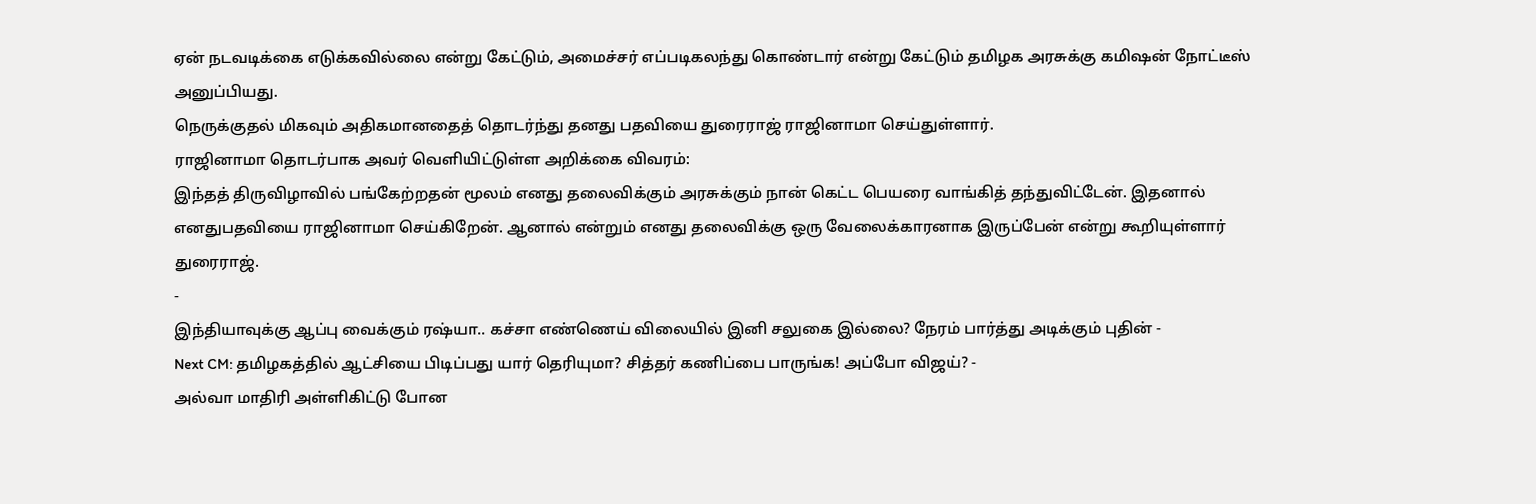ஏன் நடவடிக்கை எடுக்கவில்லை என்று கேட்டும், அமைச்சர் எப்படிகலந்து கொண்டார் என்று கேட்டும் தமிழக அரசுக்கு கமிஷன் நோட்டீஸ் அனுப்பியது.
நெருக்குதல் மிகவும் அதிகமானதைத் தொடர்ந்து தனது பதவியை துரைராஜ் ராஜினாமா செய்துள்ளார்.
ராஜினாமா தொடர்பாக அவர் வெளியிட்டுள்ள அறிக்கை விவரம்:
இந்தத் திருவிழாவில் பங்கேற்றதன் மூலம் எனது தலைவிக்கும் அரசுக்கும் நான் கெட்ட பெயரை வாங்கித் தந்துவிட்டேன். இதனால் எனதுபதவியை ராஜினாமா செய்கிறேன். ஆனால் என்றும் எனது தலைவிக்கு ஒரு வேலைக்காரனாக இருப்பேன் என்று கூறியுள்ளார் துரைராஜ்.
-
இந்தியாவுக்கு ஆப்பு வைக்கும் ரஷ்யா.. கச்சா எண்ணெய் விலையில் இனி சலுகை இல்லை? நேரம் பார்த்து அடிக்கும் புதின் -
Next CM: தமிழகத்தில் ஆட்சியை பிடிப்பது யார் தெரியுமா? சித்தர் கணிப்பை பாருங்க! அப்போ விஜய்? -
அல்வா மாதிரி அள்ளிகிட்டு போன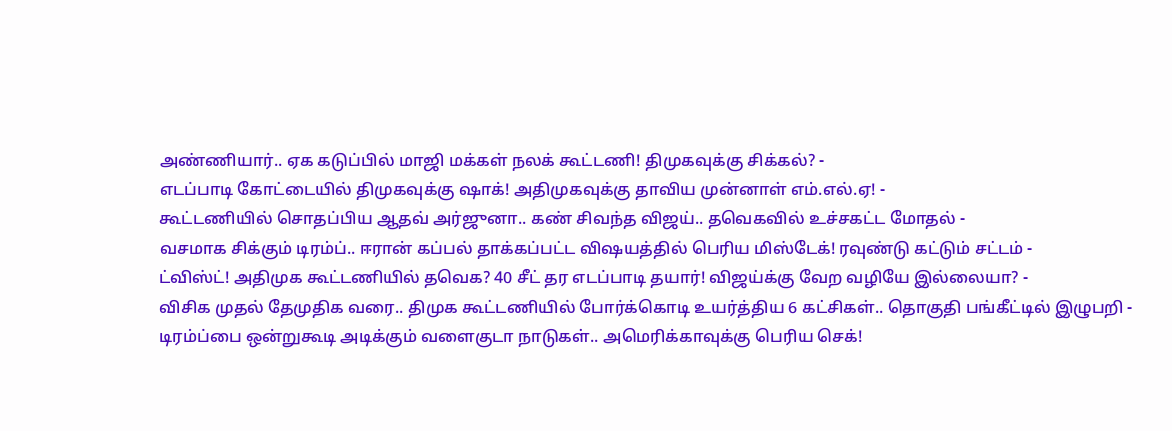அண்ணியார்.. ஏக கடுப்பில் மாஜி மக்கள் நலக் கூட்டணி! திமுகவுக்கு சிக்கல்? -
எடப்பாடி கோட்டையில் திமுகவுக்கு ஷாக்! அதிமுகவுக்கு தாவிய முன்னாள் எம்.எல்.ஏ! -
கூட்டணியில் சொதப்பிய ஆதவ் அர்ஜுனா.. கண் சிவந்த விஜய்.. தவெகவில் உச்சகட்ட மோதல் -
வசமாக சிக்கும் டிரம்ப்.. ஈரான் கப்பல் தாக்கப்பட்ட விஷயத்தில் பெரிய மிஸ்டேக்! ரவுண்டு கட்டும் சட்டம் -
ட்விஸ்ட்! அதிமுக கூட்டணியில் தவெக? 40 சீட் தர எடப்பாடி தயார்! விஜய்க்கு வேற வழியே இல்லையா? -
விசிக முதல் தேமுதிக வரை.. திமுக கூட்டணியில் போர்க்கொடி உயர்த்திய 6 கட்சிகள்.. தொகுதி பங்கீட்டில் இழுபறி -
டிரம்ப்பை ஒன்றுகூடி அடிக்கும் வளைகுடா நாடுகள்.. அமெரிக்காவுக்கு பெரிய செக்!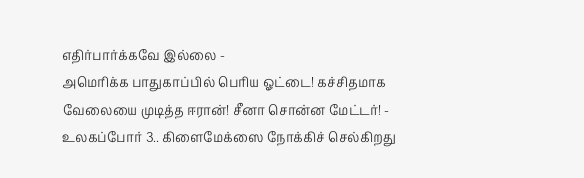எதிர்பார்க்கவே இல்லை -
அமெரிக்க பாதுகாப்பில் பெரிய ஓட்டை! கச்சிதமாக வேலையை முடித்த ஈரான்! சீனா சொன்ன மேட்டர்! -
உலகப்போர் 3.. கிளைமேக்ஸை நோக்கிச் செல்கிறது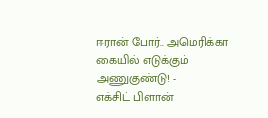ஈரான் போர்.. அமெரிக்கா கையில் எடுக்கும் அணுகுண்டு! -
எக்சிட் பிளான்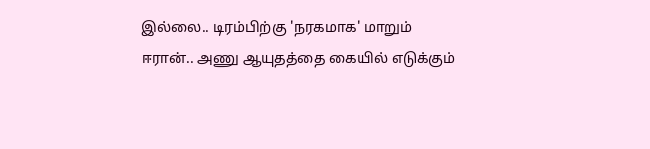இல்லை.. டிரம்பிற்கு 'நரகமாக' மாறும் ஈரான்.. அணு ஆயுதத்தை கையில் எடுக்கும்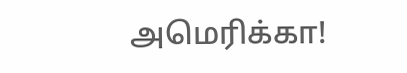அமெரிக்கா!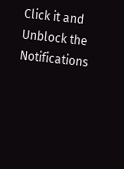Click it and Unblock the Notifications